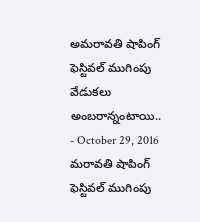అమరావతి షాపింగ్ ఫెస్టివల్ ముగింపు వేడుకలు అంబరాన్నంటాయి..
- October 29, 2016
మరావతి షాపింగ్ ఫెస్టివల్ ముగింపు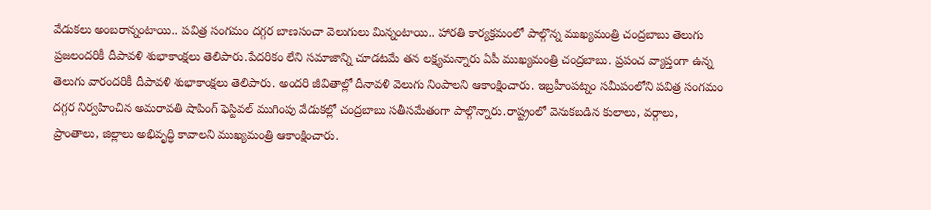వేడుకలు అంబరాన్నంటాయి.. పవిత్ర సంగమం దగ్గర బాణసంచా వెలుగులు మిన్నంటాయి.. హారతి కార్యక్రమంలో పాల్గొన్న ముఖ్యమంత్రి చంద్రబాబు తెలుగు ప్రజలందరికీ దీపావళి శుభాకాంక్షలు తెలిపారు.పేదరికం లేని సమాజాన్ని చూడటమే తన లక్ష్యమన్నారు ఏపీ ముఖ్యమంత్రి చంద్రబాబు. ప్రపంచ వ్యాప్తంగా ఉన్న తెలుగు వారందరికీ దీపావళి శుభాకాంక్షలు తెలిపారు. అందరి జీవితాల్లో దీనావళి వెలుగు నింపాలని ఆకాంక్షించారు. ఇబ్రహీంపట్నం సమీపంలోని పవిత్ర సంగమం దగ్గర నిర్వహించిన అమరావతి షాపింగ్ ఫెస్టివల్ ముగింపు వేడుకల్లో చంద్రబాబు సతీసమేతంగా పాల్గొన్నారు.రాష్ట్రంలో వెనుకబడిన కులాలు, వర్గాలు, ప్రాంతాలు, జిల్లాలు అభివృద్ధి కావాలని ముఖ్యమంత్రి ఆకాంక్షించారు.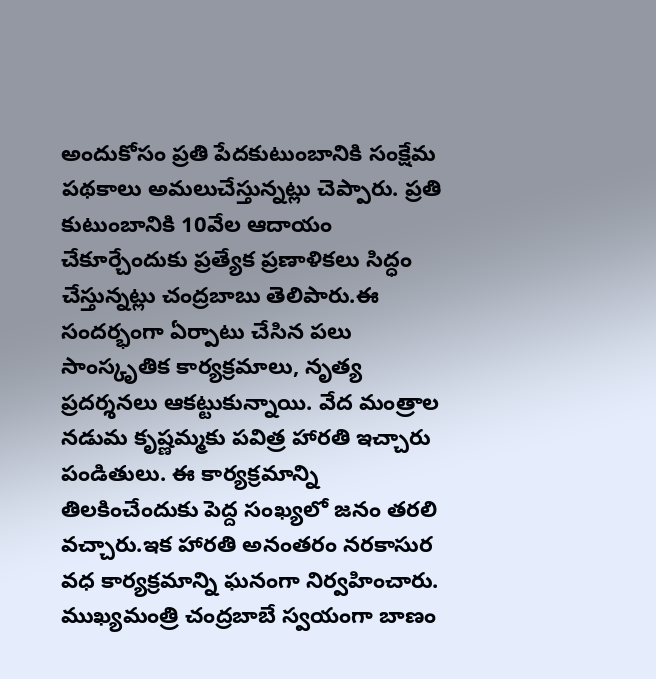అందుకోసం ప్రతి పేదకుటుంబానికి సంక్షేమ పథకాలు అమలుచేస్తున్నట్లు చెప్పారు. ప్రతి కుటుంబానికి 10వేల ఆదాయం చేకూర్చేందుకు ప్రత్యేక ప్రణాళికలు సిద్ధం చేస్తున్నట్లు చంద్రబాబు తెలిపారు.ఈ సందర్భంగా ఏర్పాటు చేసిన పలు సాంస్కృతిక కార్యక్రమాలు, నృత్య ప్రదర్శనలు ఆకట్టుకున్నాయి. వేద మంత్రాల నడుమ కృష్ణమ్మకు పవిత్ర హారతి ఇచ్చారు పండితులు. ఈ కార్యక్రమాన్ని తిలకించేందుకు పెద్ద సంఖ్యలో జనం తరలి వచ్చారు.ఇక హారతి అనంతరం నరకాసుర వధ కార్యక్రమాన్ని ఘనంగా నిర్వహించారు. ముఖ్యమంత్రి చంద్రబాబే స్వయంగా బాణం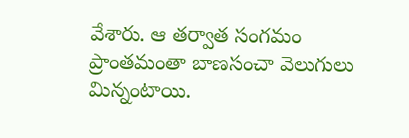వేశారు. ఆ తర్వాత సంగమం ప్రాంతమంతా బాణసంచా వెలుగులు మిన్నంటాయి.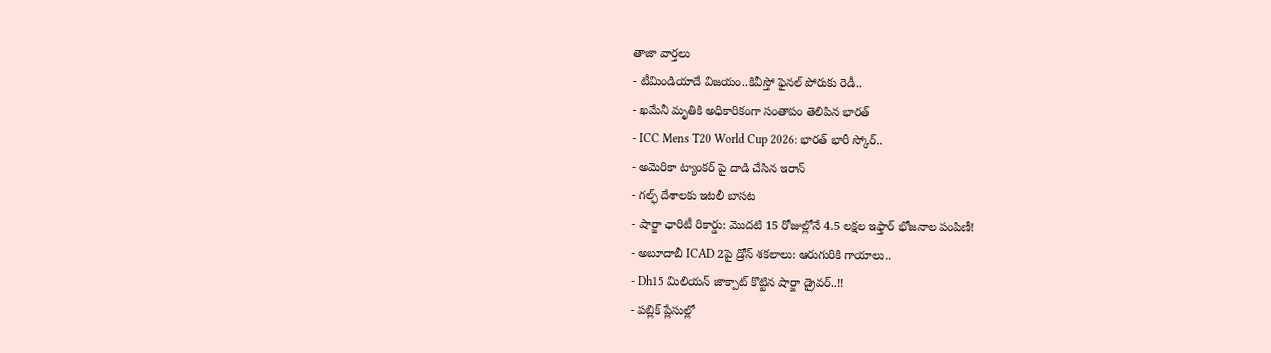తాజా వార్తలు
- టీమిండియాదే విజయం..కివీస్తో ఫైనల్ పోరుకు రెడీ..
- ఖమేనీ మృతికి అధికారికంగా సంతాపం తెలిపిన భారత్
- ICC Mens T20 World Cup 2026: భారత్ భారీ స్కోర్..
- అమెరికా ట్యాంకర్ పై దాడి చేసిన ఇరాన్
- గల్ఫ్ దేశాలకు ఇటలీ బాసట
- షార్జా ఛారిటీ రికార్డు: మొదటి 15 రోజుల్లోనే 4.5 లక్షల ఇఫ్తార్ భోజనాల పంపిణీ!
- అబూదాబీ ICAD 2పై డ్రోన్ శకలాలు: ఆరుగురికి గాయాలు..
- Dh15 మిలియన్ జాక్పాట్ కొట్టిన షార్జా డ్రైవర్..!!
- పబ్లిక్ ప్లేసుల్లో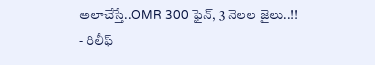అలాచేస్తే..OMR 300 ఫైన్, 3 నెలల జైలు..!!
- రిలీఫ్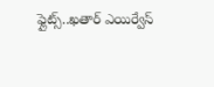ఫ్లైట్స్..ఖతార్ ఎయిర్వేస్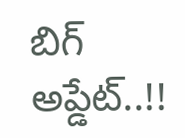బిగ్ అప్డేట్..!!